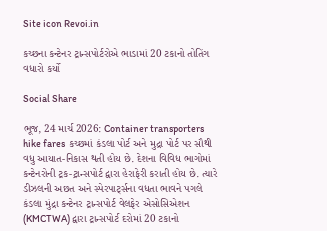Site icon Revoi.in

કચ્છના કન્ટેનર ટ્રાન્સપોર્ટરોએ ભાડામાં 20 ટકાનો તોતિંગ વધારો કર્યો

Social Share

ભૂજ, 24 માર્ચ 2026: Container transporters hike fares  કચ્છમાં કંડલા પોર્ટ અને મુદ્રા પોર્ટ પર સૌથી વધુ આયાત-નિકાસ થતી હોય છે. દેશના વિવિધ ભાગોમાં કન્ટેનરોની ટ્રક-ટ્રાન્સપોર્ટ દ્વારા હેરાફેરી કરાતી હોય છે. ત્યારે ડીઝલની અછત અને સ્પેરપાર્ટ્સના વધતા ભાવને પગલે કંડલા મુંદ્રા કન્ટેનર ટ્રાન્સપોર્ટ વેલફેર એસોસિએશન (KMCTWA) દ્વારા ટ્રાન્સપોર્ટ દરોમાં 20 ટકાનો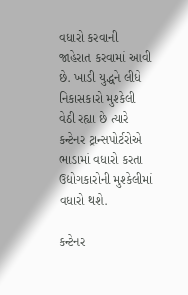વધારો કરવાની જાહેરાત કરવામાં આવી છે. ખાડી યુદ્ધને લીધે નિકાસકારો મુશ્કેલી વેઠી રહ્યા છે ત્યારે કન્ટેનર ટ્રાન્સપોર્ટરોએ ભાડામાં વધારો કરતા ઉદ્યોગકારોની મુશ્કેલીમાં વધારો થશે.

કન્ટેનર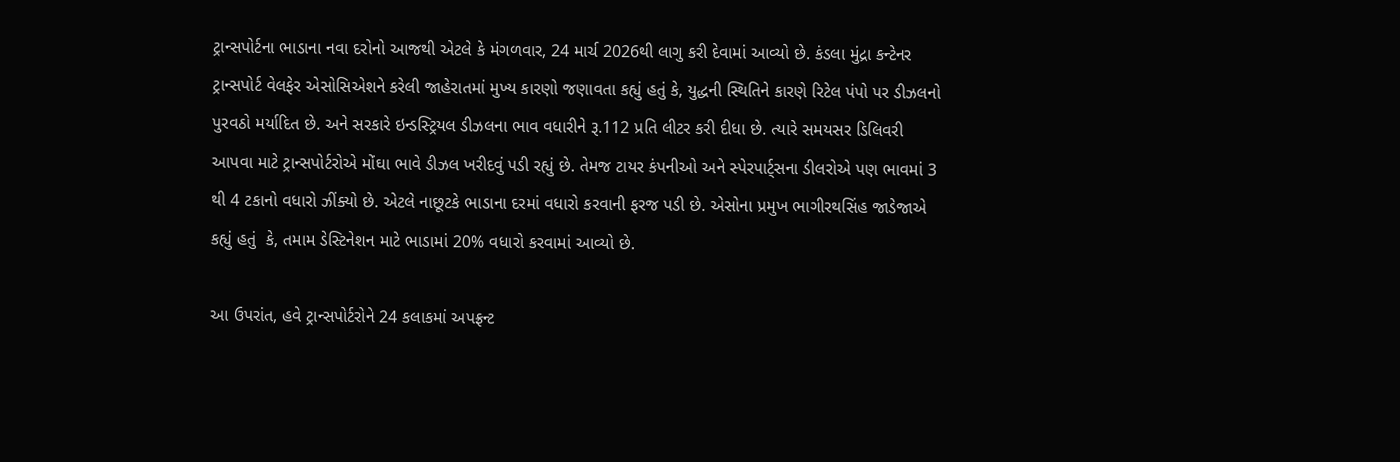ટ્રાન્સપોર્ટના ભાડાના નવા દરોનો આજથી એટલે કે મંગળવાર, 24 માર્ચ 2026થી લાગુ કરી દેવામાં આવ્યો છે. કંડલા મુંદ્રા કન્ટેનર ટ્રાન્સપોર્ટ વેલફેર એસોસિએશને કરેલી જાહેરાતમાં મુખ્ય કારણો જણાવતા કહ્યું હતું કે, યુદ્ધની સ્થિતિને કારણે રિટેલ પંપો પર ડીઝલનો પુરવઠો મર્યાદિત છે. અને સરકારે ઇન્ડસ્ટ્રિયલ ડીઝલના ભાવ વધારીને રૂ.112 પ્રતિ લીટર કરી દીધા છે. ત્યારે સમયસર ડિલિવરી આપવા માટે ટ્રાન્સપોર્ટરોએ મોંઘા ભાવે ડીઝલ ખરીદવું પડી રહ્યું છે. તેમજ ટાયર કંપનીઓ અને સ્પેરપાર્ટ્સના ડીલરોએ પણ ભાવમાં 3 થી 4 ટકાનો વધારો ઝીંક્યો છે. એટલે નાછૂટકે ભાડાના દરમાં વધારો કરવાની ફરજ પડી છે. એસોના પ્રમુખ ભાગીરથસિંહ જાડેજાએ કહ્યું હતું  કે, તમામ ડેસ્ટિનેશન માટે ભાડામાં 20% વધારો કરવામાં આવ્યો છે.

આ ઉપરાંત, હવે ટ્રાન્સપોર્ટરોને 24 કલાકમાં અપફ્રન્ટ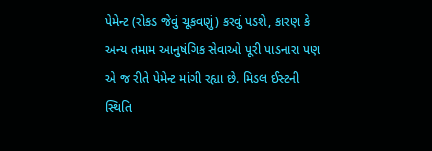પેમેન્ટ (રોકડ જેવું ચૂકવણું) કરવું પડશે, કારણ કે અન્ય તમામ આનુષંગિક સેવાઓ પૂરી પાડનારા પણ એ જ રીતે પેમેન્ટ માંગી રહ્યા છે. મિડલ ઈસ્ટની સ્થિતિ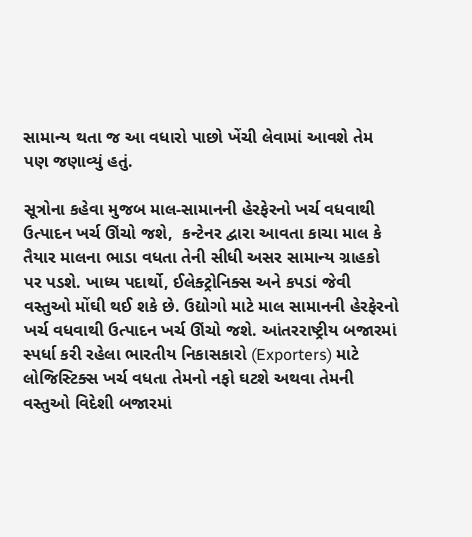સામાન્ય થતા જ આ વધારો પાછો ખેંચી લેવામાં આવશે તેમ પણ જણાવ્યું હતું.

સૂત્રોના કહેવા મુજબ માલ-સામાનની હેરફેરનો ખર્ચ વધવાથી ઉત્પાદન ખર્ચ ઊંચો જશે,  કન્ટેનર દ્વારા આવતા કાચા માલ કે તૈયાર માલના ભાડા વધતા તેની સીધી અસર સામાન્ય ગ્રાહકો પર પડશે. ખાધ્ય પદાર્થો, ઈલેક્ટ્રોનિક્સ અને કપડાં જેવી વસ્તુઓ મોંઘી થઈ શકે છે. ઉદ્યોગો માટે માલ સામાનની હેરફેરનો ખર્ચ વધવાથી ઉત્પાદન ખર્ચ ઊંચો જશે. આંતરરાષ્ટ્રીય બજારમાં સ્પર્ધા કરી રહેલા ભારતીય નિકાસકારો (Exporters) માટે લોજિસ્ટિક્સ ખર્ચ વધતા તેમનો નફો ઘટશે અથવા તેમની વસ્તુઓ વિદેશી બજારમાં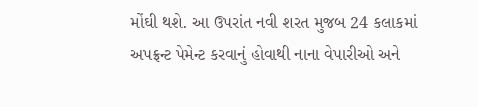મોંઘી થશે. આ ઉપરાંત નવી શરત મુજબ 24 કલાકમાં અપફ્રન્ટ પેમેન્ટ કરવાનું હોવાથી નાના વેપારીઓ અને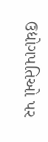ઉદ્યોગપતિઓ પર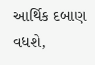આર્થિક દબાણ વધશે,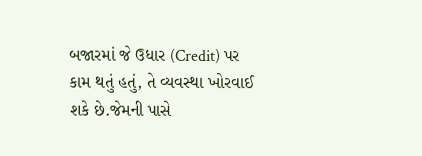બજારમાં જે ઉધાર (Credit) પર કામ થતું હતું, તે વ્યવસ્થા ખોરવાઈ શકે છે.જેમની પાસે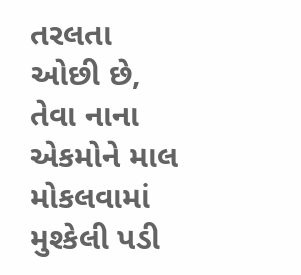તરલતા ઓછી છે, તેવા નાના એકમોને માલ મોકલવામાં મુશ્કેલી પડી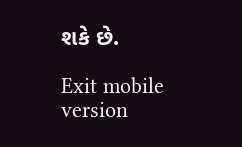શકે છે.

Exit mobile version